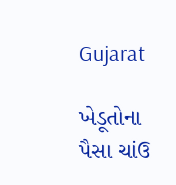Gujarat

ખેડૂતોના પૈસા ચાંઉ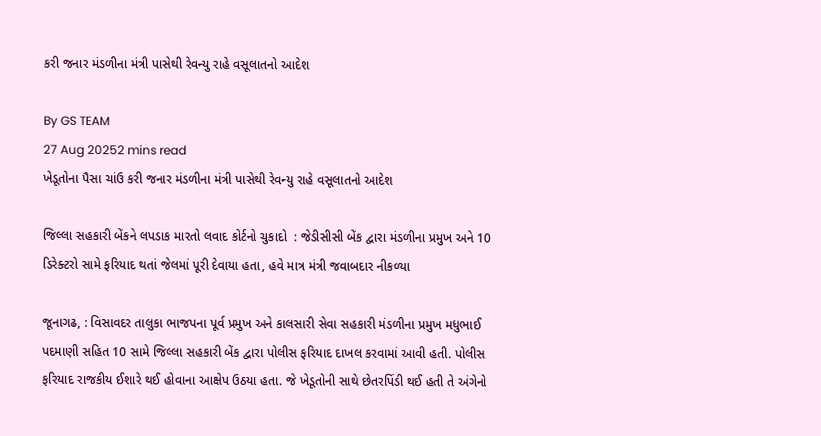કરી જનાર મંડળીના મંત્રી પાસેથી રેવન્યુ રાહે વસૂલાતનો આદેશ

By GS TEAM
27 Aug 20252 mins read
ખેડૂતોના પૈસા ચાંઉ કરી જનાર મંડળીના મંત્રી પાસેથી રેવન્યુ રાહે વસૂલાતનો આદેશ

જિલ્લા સહકારી બેંકને લપડાક મારતો લવાદ કોર્ટનો ચુકાદો  : જેડીસીસી બેંક દ્વારા મંડળીના પ્રમુખ અને 10 ડિરેક્ટરો સામે ફરિયાદ થતાં જેલમાં પૂરી દેવાયા હતા, હવે માત્ર મંત્રી જવાબદાર નીકળ્યા

જૂનાગઢ, : વિસાવદર તાલુકા ભાજપના પૂર્વ પ્રમુખ અને કાલસારી સેવા સહકારી મંડળીના પ્રમુખ મધુભાઈ પદમાણી સહિત 10 સામે જિલ્લા સહકારી બેંક દ્વારા પોલીસ ફરિયાદ દાખલ કરવામાં આવી હતી. પોલીસ ફરિયાદ રાજકીય ઈશારે થઈ હોવાના આક્ષેપ ઉઠયા હતા. જે ખેડૂતોની સાથે છેતરપિંડી થઈ હતી તે અંગેનો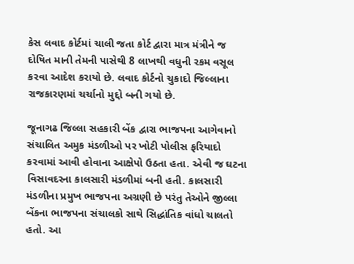કેસ લવાદ કોર્ટમાં ચાલી જતા કોર્ટ દ્વારા માત્ર મંત્રીને જ દોષિત માની તેમની પાસેથી 8 લાખથી વધુની રકમ વસૂલ કરવા આદેશ કરાયો છે. લવાદ કોર્ટનો ચુકાદો જિલ્લાના રાજકારણમાં ચર્ચાનો મુદ્દો બની ગયો છે.

જૂનાગઢ જિલ્લા સહકારી બેંક દ્વારા ભાજપના આગેવાનો સંચાલિત અમુક મંડળીઓ પર ખોટી પોલીસ ફરિયાદો કરવામાં આવી હોવાના આક્ષેપો ઉઠતા હતા. એવી જ ઘટના વિસાવદરના કાલસારી મંડળીમાં બની હતી. કાલસારી મંડળીના પ્રમુખ ભાજપના અગ્રણી છે પરંતુ તેઓને જીલ્લા બેંકના ભાજપના સંચાલકો સાથે સિદ્ધાંતિક વાંધો ચાલતો હતો. આ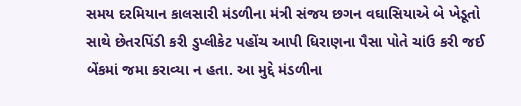સમય દરમિયાન કાલસારી મંડળીના મંત્રી સંજય છગન વઘાસિયાએ બે ખેડૂતો સાથે છેતરપિંડી કરી ડુપ્લીકેટ પહોંચ આપી ધિરાણના પૈસા પોતે ચાંઉ કરી જઈ બેંકમાં જમા કરાવ્યા ન હતા. આ મુદ્દે મંડળીના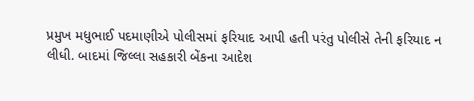પ્રમુખ મધુભાઈ પદમાણીએ પોલીસમાં ફરિયાદ આપી હતી પરંતુ પોલીસે તેની ફરિયાદ ન લીધી. બાદમાં જિલ્લા સહકારી બેંકના આદેશ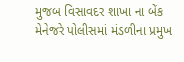મુજબ વિસાવદર શાખા ના બેંક મેનેજરે પોલીસમાં મંડળીના પ્રમુખ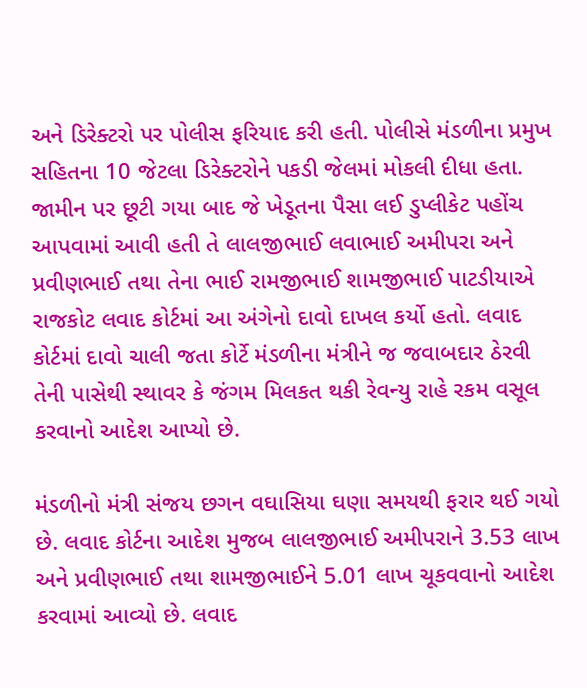અને ડિરેક્ટરો પર પોલીસ ફરિયાદ કરી હતી. પોલીસે મંડળીના પ્રમુખ સહિતના 10 જેટલા ડિરેક્ટરોને પકડી જેલમાં મોકલી દીધા હતા. જામીન પર છૂટી ગયા બાદ જે ખેડૂતના પૈસા લઈ ડુપ્લીકેટ પહોંચ આપવામાં આવી હતી તે લાલજીભાઈ લવાભાઈ અમીપરા અને પ્રવીણભાઈ તથા તેના ભાઈ રામજીભાઈ શામજીભાઈ પાટડીયાએ રાજકોટ લવાદ કોર્ટમાં આ અંગેનો દાવો દાખલ કર્યો હતો. લવાદ કોર્ટમાં દાવો ચાલી જતા કોર્ટે મંડળીના મંત્રીને જ જવાબદાર ઠેરવી તેની પાસેથી સ્થાવર કે જંગમ મિલકત થકી રેવન્યુ રાહે રકમ વસૂલ કરવાનો આદેશ આપ્યો છે.

મંડળીનો મંત્રી સંજય છગન વઘાસિયા ઘણા સમયથી ફરાર થઈ ગયો છે. લવાદ કોર્ટના આદેશ મુજબ લાલજીભાઈ અમીપરાને 3.53 લાખ અને પ્રવીણભાઈ તથા શામજીભાઈને 5.01 લાખ ચૂકવવાનો આદેશ કરવામાં આવ્યો છે. લવાદ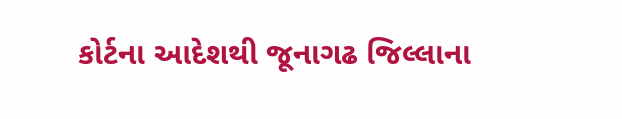કોર્ટના આદેશથી જૂનાગઢ જિલ્લાના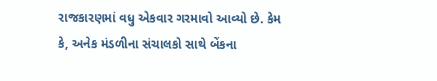રાજકારણમાં વધુ એકવાર ગરમાવો આવ્યો છે. કેમ કે, અનેક મંડળીના સંચાલકો સાથે બેંકના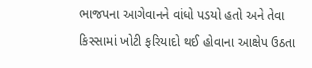ભાજપના આગેવાનને વાંધો પડયો હતો અને તેવા કિસ્સામાં ખોટી ફરિયાદો થઈ હોવાના આક્ષેપ ઉઠતા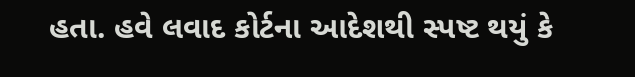હતા. હવે લવાદ કોર્ટના આદેશથી સ્પષ્ટ થયું કે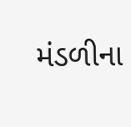મંડળીના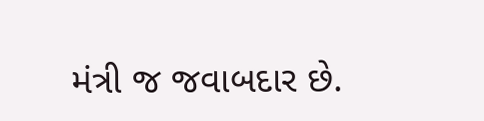મંત્રી જ જવાબદાર છે.